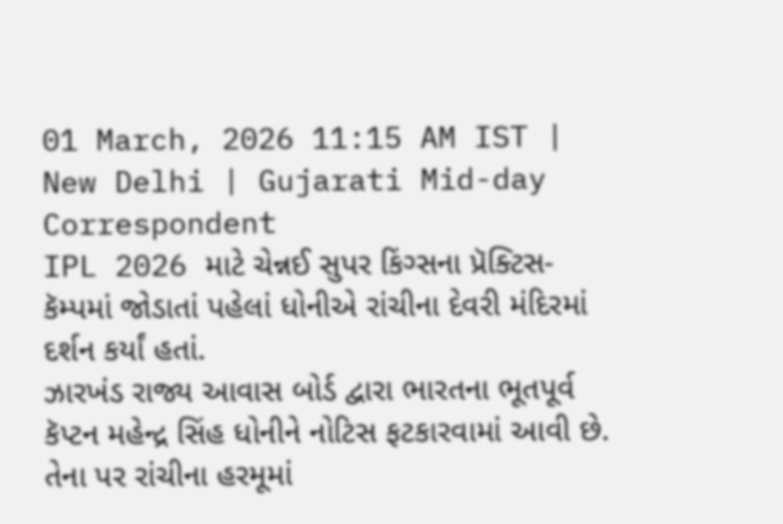01 March, 2026 11:15 AM IST | New Delhi | Gujarati Mid-day Correspondent
IPL 2026 માટે ચેન્નઈ સુપર કિંગ્સના પ્રૅક્ટિસ-કૅમ્પમાં જોડાતાં પહેલાં ધોનીએ રાંચીના દેવરી મંદિરમાં દર્શન કર્યાં હતાં.
ઝારખંડ રાજ્ય આવાસ બોર્ડ દ્વારા ભારતના ભૂતપૂર્વ કૅપ્ટન મહેન્દ્ર સિંહ ધોનીને નોટિસ ફટકારવામાં આવી છે. તેના પર રાંચીના હરમૂમાં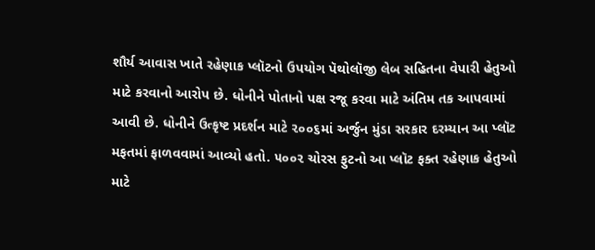શૌર્ય આવાસ ખાતે રહેણાક પ્લૉટનો ઉપયોગ પૅથોલૉજી લેબ સહિતના વેપારી હેતુઓ માટે કરવાનો આરોપ છે. ધોનીને પોતાનો પક્ષ રજૂ કરવા માટે અંતિમ તક આપવામાં આવી છે. ધોનીને ઉત્કૃષ્ટ પ્રદર્શન માટે ૨૦૦૬માં અર્જુન મુંડા સરકાર દરમ્યાન આ પ્લૉટ મફતમાં ફાળવવામાં આવ્યો હતો. ૫૦૦૨ ચોરસ ફુટનો આ પ્લૉટ ફક્ત રહેણાક હેતુઓ માટે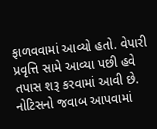ફાળવવામાં આવ્યો હતો. વેપારી પ્રવૃત્તિ સામે આવ્યા પછી હવે તપાસ શરૂ કરવામાં આવી છે. નોટિસનો જવાબ આપવામાં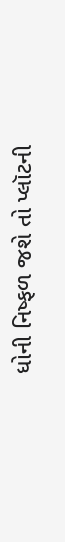ધોની નિષ્ફળ જશે તો પ્લૉટની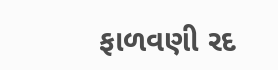ફાળવણી રદ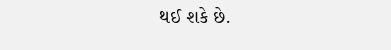થઈ શકે છે.